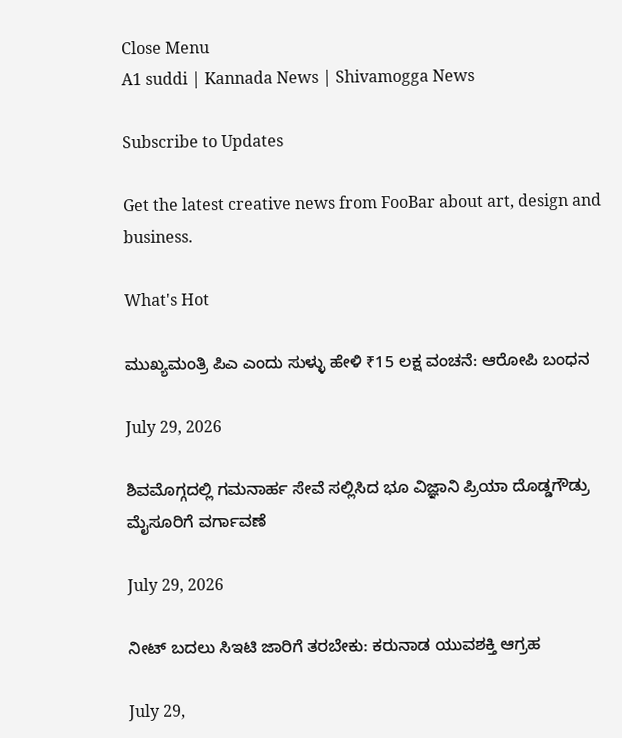Close Menu
A1 suddi | Kannada News | Shivamogga News

Subscribe to Updates

Get the latest creative news from FooBar about art, design and business.

What's Hot

ಮುಖ್ಯಮಂತ್ರಿ ಪಿಎ ಎಂದು ಸುಳ್ಳು ಹೇಳಿ ₹15 ಲಕ್ಷ ವಂಚನೆ: ಆರೋಪಿ ಬಂಧನ

July 29, 2026

ಶಿವಮೊಗ್ಗದಲ್ಲಿ ಗಮನಾರ್ಹ ಸೇವೆ ಸಲ್ಲಿಸಿದ ಭೂ ವಿಜ್ಞಾನಿ ಪ್ರಿಯಾ ದೊಡ್ಡಗೌಡ್ರು ಮೈಸೂರಿಗೆ ವರ್ಗಾವಣೆ

July 29, 2026

ನೀಟ್ ಬದಲು ಸಿಇಟಿ ಜಾರಿಗೆ ತರಬೇಕು: ಕರುನಾಡ ಯುವಶಕ್ತಿ ಆಗ್ರಹ

July 29,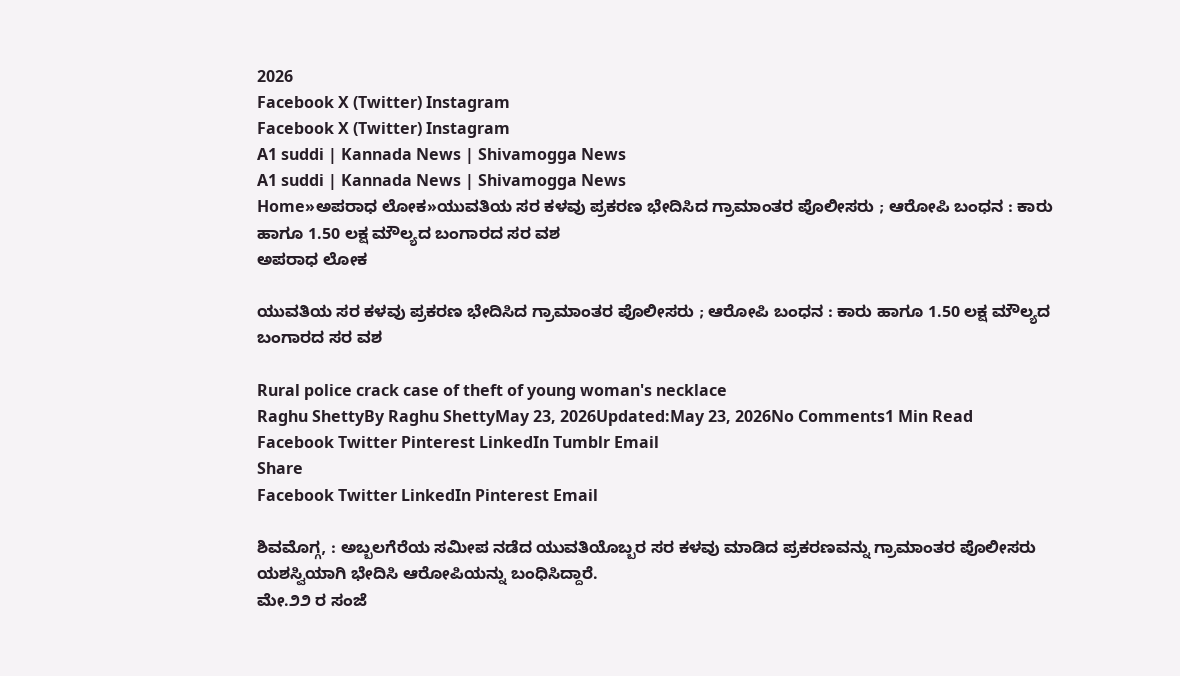2026
Facebook X (Twitter) Instagram
Facebook X (Twitter) Instagram
A1 suddi | Kannada News | Shivamogga News
A1 suddi | Kannada News | Shivamogga News
Home»ಅಪರಾಧ ಲೋಕ»ಯುವತಿಯ ಸರ ಕಳವು ಪ್ರಕರಣ ಭೇದಿಸಿದ ಗ್ರಾಮಾಂತರ ಪೊಲೀಸರು ; ಆರೋಪಿ ಬಂಧನ : ಕಾರು ಹಾಗೂ 1.50 ಲಕ್ಷ ಮೌಲ್ಯದ ಬಂಗಾರದ ಸರ ವಶ
ಅಪರಾಧ ಲೋಕ

ಯುವತಿಯ ಸರ ಕಳವು ಪ್ರಕರಣ ಭೇದಿಸಿದ ಗ್ರಾಮಾಂತರ ಪೊಲೀಸರು ; ಆರೋಪಿ ಬಂಧನ : ಕಾರು ಹಾಗೂ 1.50 ಲಕ್ಷ ಮೌಲ್ಯದ ಬಂಗಾರದ ಸರ ವಶ

Rural police crack case of theft of young woman's necklace
Raghu ShettyBy Raghu ShettyMay 23, 2026Updated:May 23, 2026No Comments1 Min Read
Facebook Twitter Pinterest LinkedIn Tumblr Email
Share
Facebook Twitter LinkedIn Pinterest Email

ಶಿವಮೊಗ್ಗ, : ಅಬ್ಬಲಗೆರೆಯ ಸಮೀಪ ನಡೆದ ಯುವತಿಯೊಬ್ಬರ ಸರ ಕಳವು ಮಾಡಿದ ಪ್ರಕರಣವನ್ನು ಗ್ರಾಮಾಂತರ ಪೊಲೀಸರು ಯಶಸ್ವಿಯಾಗಿ ಭೇದಿಸಿ ಆರೋಪಿಯನ್ನು ಬಂಧಿಸಿದ್ದಾರೆ.
ಮೇ.೨೨ ರ ಸಂಜೆ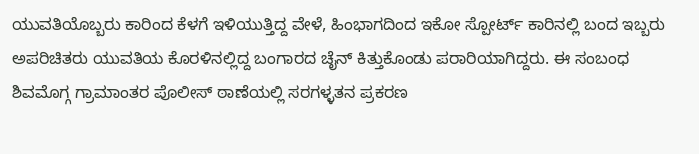ಯುವತಿಯೊಬ್ಬರು ಕಾರಿಂದ ಕೆಳಗೆ ಇಳಿಯುತ್ತಿದ್ದ ವೇಳೆ, ಹಿಂಭಾಗದಿಂದ ಇಕೋ ಸ್ಪೋರ್ಟ್ ಕಾರಿನಲ್ಲಿ ಬಂದ ಇಬ್ಬರು ಅಪರಿಚಿತರು ಯುವತಿಯ ಕೊರಳಿನಲ್ಲಿದ್ದ ಬಂಗಾರದ ಚೈನ್ ಕಿತ್ತುಕೊಂಡು ಪರಾರಿಯಾಗಿದ್ದರು. ಈ ಸಂಬಂಧ ಶಿವಮೊಗ್ಗ ಗ್ರಾಮಾಂತರ ಪೊಲೀಸ್ ಠಾಣೆಯಲ್ಲಿ ಸರಗಳ್ಳತನ ಪ್ರಕರಣ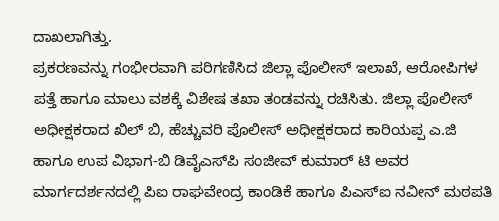ದಾಖಲಾಗಿತ್ತು.
ಪ್ರಕರಣವನ್ನು ಗಂಭೀರವಾಗಿ ಪರಿಗಣಿಸಿದ ಜಿಲ್ಲಾ ಪೊಲೀಸ್ ಇಲಾಖೆ, ಆರೋಪಿಗಳ ಪತ್ತೆ ಹಾಗೂ ಮಾಲು ವಶಕ್ಕೆ ವಿಶೇಷ ತಖಾ ತಂಡವನ್ನು ರಚಿಸಿತು. ಜಿಲ್ಲಾ ಪೊಲೀಸ್ ಅಧೀಕ್ಷಕರಾದ ಖಿಲ್ ಬಿ, ಹೆಚ್ಚುವರಿ ಪೊಲೀಸ್ ಅಧೀಕ್ಷಕರಾದ ಕಾರಿಯಪ್ಪ ಎ.ಜಿ ಹಾಗೂ ಉಪ ವಿಭಾಗ-ಬಿ ಡಿವೈಎಸ್‌ಪಿ ಸಂಜೀವ್ ಕುಮಾರ್ ಟಿ ಅವರ ಮಾರ್ಗದರ್ಶನದಲ್ಲಿ ಪಿಐ ರಾಘವೇಂದ್ರ ಕಾಂಡಿಕೆ ಹಾಗೂ ಪಿಎಸ್‌ಐ ನವೀನ್ ಮಠಪತಿ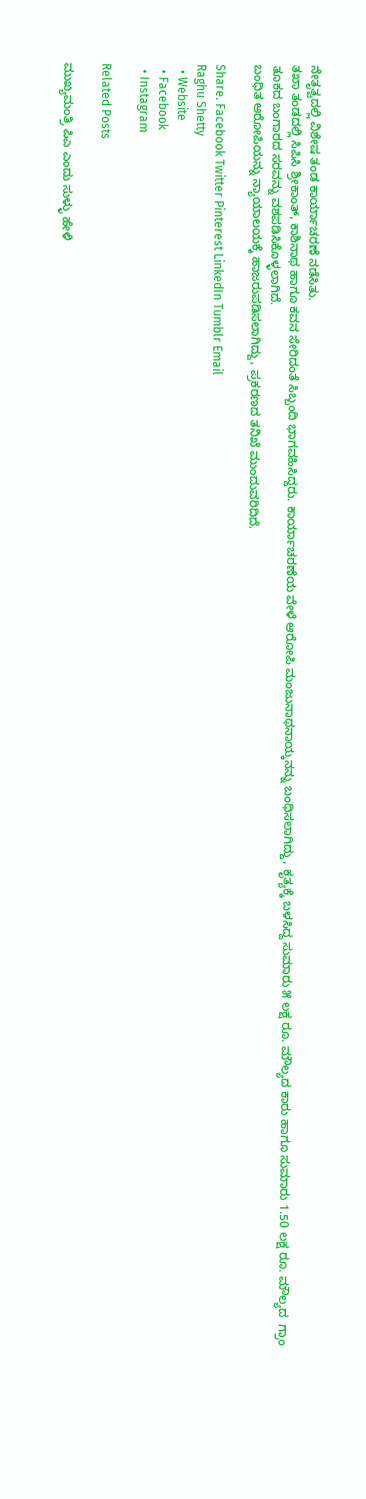ನೇತೃತ್ವದಲ್ಲಿ ವಿಶೇಷ ತಂಡ ಕಾರ್ಯಾಚರಣೆ ನಡೆಸಿತು.
ತಖಾ ತಂಡದಲ್ಲಿ ಸಿಪಿಸಿ ಶ್ರೀಕಾಂತ್, ಕಾಶಿನಾಥ ಹಾಗೂ ಕವನ ಸೇರಿದಂತೆ ಸಿಬ್ಬಂದಿ ಭಾಗವಹಿಸಿದ್ದರು. ಕಾರ್ಯಾಚರಣೆಯ ವೇಳೆ ಆರೋಪಿ ಮಂಜುನಾಥನಾಯ್ಕನನ್ನು ಬಂಧಿಸಲಾಗಿದ್ದು, ಕೃತ್ಯಕ್ಕೆ ಬಳಸಿದ್ದ ಸುಮಾರು ೫ ಲಕ್ಷ ರೂ. ಮೌಲ್ಯದ ಕಾರು ಹಾಗೂ ಸುಮಾರು 1.50 ಲಕ್ಷ ರೂ. ಮೌಲ್ಯದ  ಗ್ರಾಂ ತೂಕದ ಬಂಗಾರದ ಸರವನ್ನು ವಶಪಡಿಸಿಕೊಳ್ಳಲಾಗಿದೆ.
ಬಂಧಿತ ಆರೋಪಿಯನ್ನು ನ್ಯಾಯಾಲಯಕ್ಕೆ ಹಾಜರುಪಡಿಸಲಾಗಿದ್ದು, ಪ್ರಕರಣದ ತನಿಖೆ ಮುಂದುವರಿದಿದೆ.

Share. Facebook Twitter Pinterest LinkedIn Tumblr Email
Raghu Shetty
  • Website
  • Facebook
  • Instagram

Related Posts

ಮುಖ್ಯಮಂತ್ರಿ ಪಿಎ ಎಂದು ಸುಳ್ಳು ಹೇಳಿ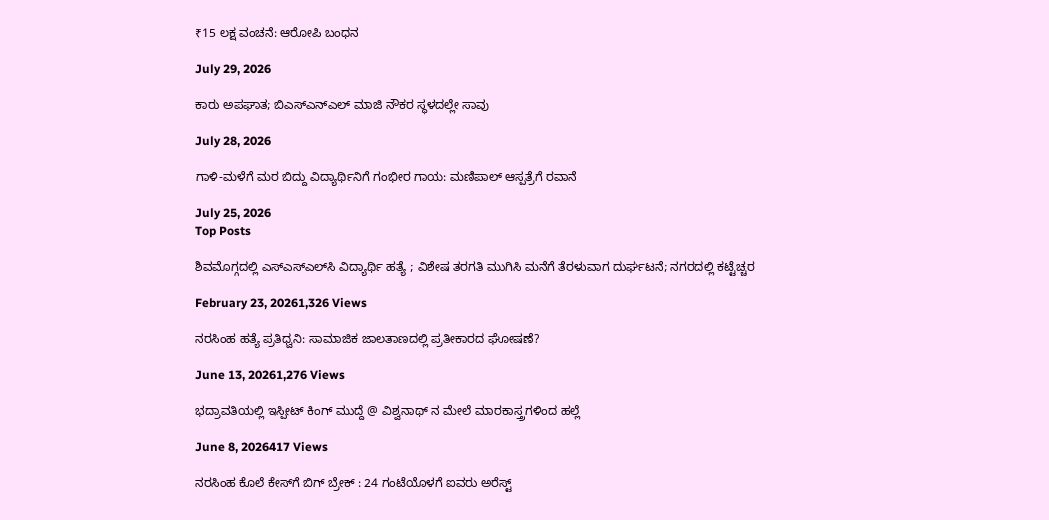₹15 ಲಕ್ಷ ವಂಚನೆ: ಆರೋಪಿ ಬಂಧನ

July 29, 2026

ಕಾರು ಅಪಘಾತ; ಬಿಎಸ್ಎನ್ಎಲ್ ಮಾಜಿ ನೌಕರ ಸ್ಥಳದಲ್ಲೇ ಸಾವು

July 28, 2026

ಗಾಳಿ-ಮಳೆಗೆ ಮರ ಬಿದ್ದು ವಿದ್ಯಾರ್ಥಿನಿಗೆ ಗಂಭೀರ ಗಾಯ: ಮಣಿಪಾಲ್ ಆಸ್ಪತ್ರೆಗೆ ರವಾನೆ

July 25, 2026
Top Posts

ಶಿವಮೊಗ್ಗದಲ್ಲಿ ಎಸ್‌ಎಸ್‌ಎಲ್‌ಸಿ ವಿದ್ಯಾರ್ಥಿ ಹತ್ಯೆ ; ವಿಶೇಷ ತರಗತಿ ಮುಗಿಸಿ ಮನೆಗೆ ತೆರಳುವಾಗ ದುರ್ಘಟನೆ; ನಗರದಲ್ಲಿ ಕಟ್ಟೆಚ್ಚರ

February 23, 20261,326 Views

ನರಸಿಂಹ ಹತ್ಯೆ ಪ್ರತಿಧ್ವನಿ: ಸಾಮಾಜಿಕ ಜಾಲತಾಣದಲ್ಲಿ ಪ್ರತೀಕಾರದ ಘೋಷಣೆ?

June 13, 20261,276 Views

ಭದ್ರಾವತಿಯಲ್ಲಿ ಇಸ್ಪೀಟ್ ಕಿಂಗ್ ಮುದ್ದೆ @ ವಿಶ್ವನಾಥ್ ನ ಮೇಲೆ ಮಾರಕಾಸ್ತ್ರಗಳಿಂದ ಹಲ್ಲೆ

June 8, 2026417 Views

ನರಸಿಂಹ ಕೊಲೆ ಕೇಸ್‌ಗೆ ಬಿಗ್ ಬ್ರೇಕ್ : 24 ಗಂಟೆಯೊಳಗೆ ಐವರು ಅರೆಸ್ಟ್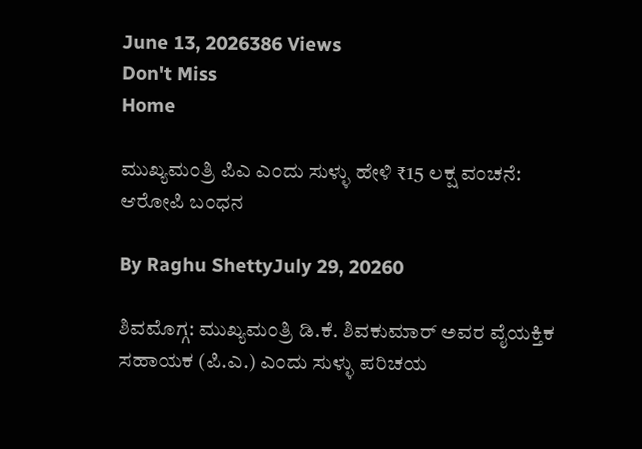June 13, 2026386 Views
Don't Miss
Home

ಮುಖ್ಯಮಂತ್ರಿ ಪಿಎ ಎಂದು ಸುಳ್ಳು ಹೇಳಿ ₹15 ಲಕ್ಷ ವಂಚನೆ: ಆರೋಪಿ ಬಂಧನ

By Raghu ShettyJuly 29, 20260

ಶಿವಮೊಗ್ಗ: ಮುಖ್ಯಮಂತ್ರಿ ಡಿ.ಕೆ. ಶಿವಕುಮಾರ್ ಅವರ ವೈಯಕ್ತಿಕ ಸಹಾಯಕ (ಪಿ.ಎ.) ಎಂದು ಸುಳ್ಳು ಪರಿಚಯ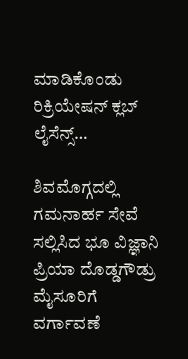ಮಾಡಿಕೊಂಡು ರಿಕ್ರಿಯೇಷನ್ ಕ್ಲಬ್ ಲೈಸೆನ್ಸ್…

ಶಿವಮೊಗ್ಗದಲ್ಲಿ ಗಮನಾರ್ಹ ಸೇವೆ ಸಲ್ಲಿಸಿದ ಭೂ ವಿಜ್ಞಾನಿ ಪ್ರಿಯಾ ದೊಡ್ಡಗೌಡ್ರು ಮೈಸೂರಿಗೆ ವರ್ಗಾವಣೆ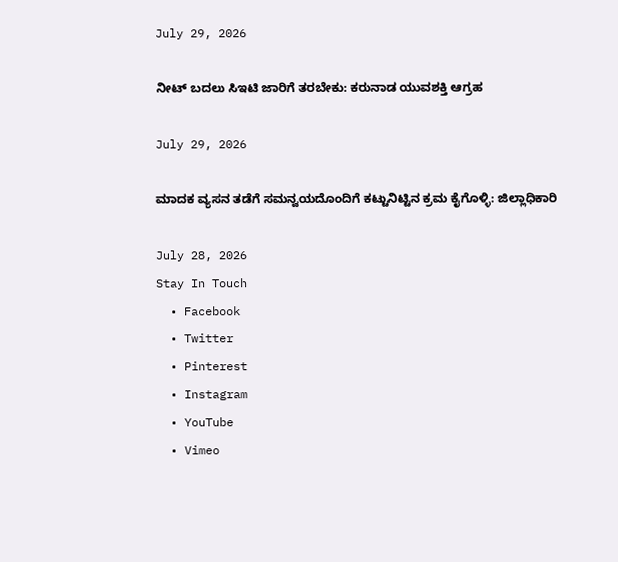July 29, 2026

ನೀಟ್ ಬದಲು ಸಿಇಟಿ ಜಾರಿಗೆ ತರಬೇಕು: ಕರುನಾಡ ಯುವಶಕ್ತಿ ಆಗ್ರಹ

July 29, 2026

ಮಾದಕ ವ್ಯಸನ ತಡೆಗೆ ಸಮನ್ವಯದೊಂದಿಗೆ ಕಟ್ಟುನಿಟ್ಟಿನ ಕ್ರಮ ಕೈಗೊಳ್ಳಿ: ಜಿಲ್ಲಾಧಿಕಾರಿ

July 28, 2026
Stay In Touch
  • Facebook
  • Twitter
  • Pinterest
  • Instagram
  • YouTube
  • Vimeo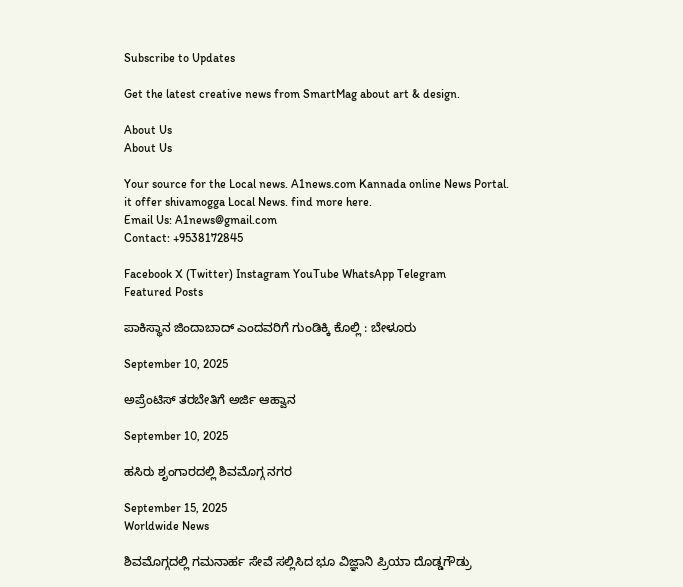Subscribe to Updates

Get the latest creative news from SmartMag about art & design.

About Us
About Us

Your source for the Local news. A1news.com Kannada online News Portal. it offer shivamogga Local News. find more here.
Email Us: A1news@gmail.com
Contact: +9538172845

Facebook X (Twitter) Instagram YouTube WhatsApp Telegram
Featured Posts

ಪಾಕಿಸ್ಥಾನ ಜಿಂದಾಬಾದ್ ಎಂದವರಿಗೆ ಗುಂಡಿಕ್ಕಿ ಕೊಲ್ಲಿ : ಬೇಳೂರು

September 10, 2025

ಅಪ್ರೆಂಟಿಸ್ ತರಬೇತಿಗೆ ಅರ್ಜಿ ಆಹ್ವಾನ

September 10, 2025

ಹಸಿರು ಶೃಂಗಾರದಲ್ಲಿ ಶಿವಮೊಗ್ಗ ನಗರ

September 15, 2025
Worldwide News

ಶಿವಮೊಗ್ಗದಲ್ಲಿ ಗಮನಾರ್ಹ ಸೇವೆ ಸಲ್ಲಿಸಿದ ಭೂ ವಿಜ್ಞಾನಿ ಪ್ರಿಯಾ ದೊಡ್ಡಗೌಡ್ರು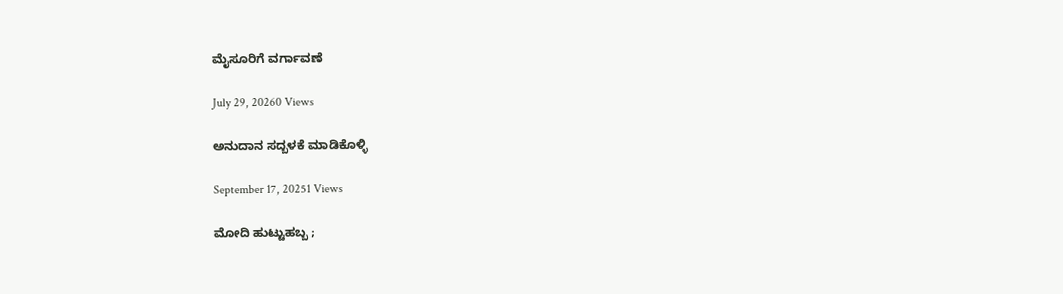ಮೈಸೂರಿಗೆ ವರ್ಗಾವಣೆ

July 29, 20260 Views

ಅನುದಾನ ಸದ್ಬಳಕೆ ಮಾಡಿಕೊಳ್ಳಿ

September 17, 20251 Views

ಮೋದಿ ಹುಟ್ಟುಹಬ್ಬ ;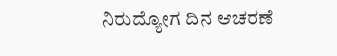ನಿರುದ್ಯೋಗ ದಿನ ಆಚರಣೆ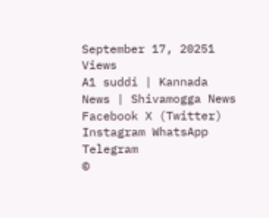September 17, 20251 Views
A1 suddi | Kannada News | Shivamogga News
Facebook X (Twitter) Instagram WhatsApp Telegram
©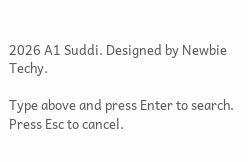2026 A1 Suddi. Designed by Newbie Techy.

Type above and press Enter to search. Press Esc to cancel.